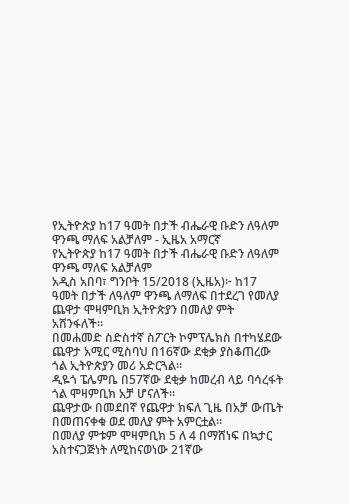የኢትዮጵያ ከ17 ዓመት በታች ብሔራዊ ቡድን ለዓለም ዋንጫ ማለፍ አልቻለም - ኢዜአ አማርኛ
የኢትዮጵያ ከ17 ዓመት በታች ብሔራዊ ቡድን ለዓለም ዋንጫ ማለፍ አልቻለም
አዲስ አበባ፣ ግንቦት 15/2018 (ኢዜአ)፦ ከ17 ዓመት በታች ለዓለም ዋንጫ ለማለፍ በተደረገ የመለያ ጨዋታ ሞዛምቢክ ኢትዮጵያን በመለያ ምት አሸንፋለች።
በመሐመድ ስድስተኛ ስፖርት ኮምፕሌክስ በተካሄደው ጨዋታ አሚር ሚስባህ በ16ኛው ደቂቃ ያስቆጠረው ጎል ኢትዮጵያን መሪ አድርጓል።
ዲዬጎ ፔሌምቤ በ57ኛው ደቂቃ ከመረብ ላይ ባሳረፋት ጎል ሞዛምቢክ አቻ ሆናለች።
ጨዋታው በመደበኛ የጨዋታ ክፍለ ጊዜ በአቻ ውጤት በመጠናቀቁ ወደ መለያ ምት አምርቷል።
በመለያ ምቱም ሞዛምቢክ 5 ለ 4 በማሸነፍ በኳታር አስተናጋጅነት ለሚከናወነው 21ኛው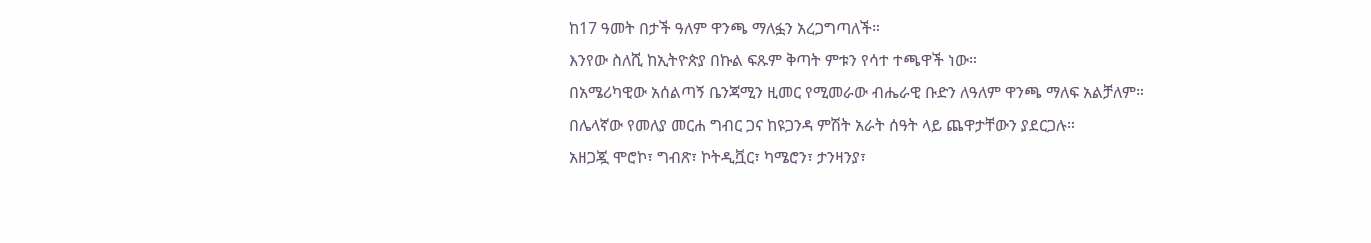ከ17 ዓመት በታች ዓለም ዋንጫ ማለፏን አረጋግጣለች።
እንየው ስለሺ ከኢትዮጵያ በኩል ፍጹም ቅጣት ምቱን የሳተ ተጫዋች ነው።
በአሜሪካዊው አሰልጣኝ ቤንጃሚን ዚመር የሚመራው ብሔራዊ ቡድን ለዓለም ዋንጫ ማለፍ አልቻለም።
በሌላኛው የመለያ መርሐ ግብር ጋና ከዩጋንዳ ምሽት አራት ሰዓት ላይ ጨዋታቸውን ያደርጋሉ።
አዘጋጇ ሞሮኮ፣ ግብጽ፣ ኮትዲቯር፣ ካሜሮን፣ ታንዛንያ፣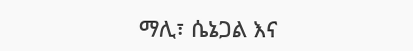ማሊ፣ ሴኔጋል እና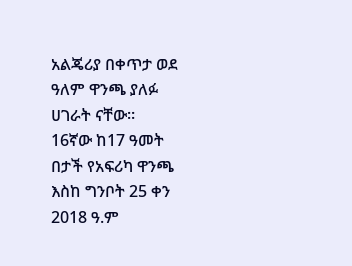አልጄሪያ በቀጥታ ወደ ዓለም ዋንጫ ያለፉ ሀገራት ናቸው።
16ኛው ከ17 ዓመት በታች የአፍሪካ ዋንጫ እስከ ግንቦት 25 ቀን 2018 ዓ.ም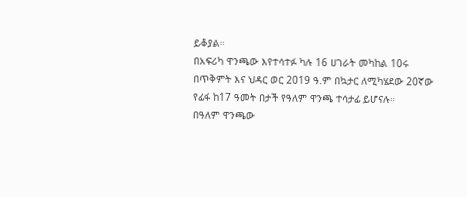ይቆያል።
በአፍሪካ ዋንጫው እየተሳተፉ ካሉ 16 ሀገራት መካከል 10ሩ በጥቅምት እና ህዳር ወር 2019 ዓ.ም በኳታር ለሚካሄደው 20ኛው የፊፋ ከ17 ዓመት በታች የዓለም ዋንጫ ተሳታፊ ይሆናሉ።
በዓለም ዋንጫው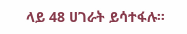ላይ 48 ሀገራት ይሳተፋሉ።